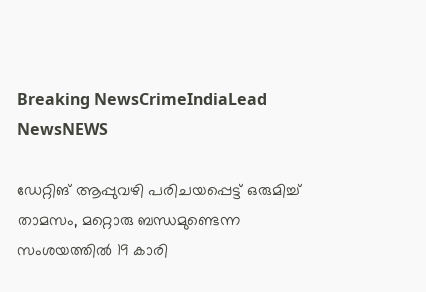Breaking NewsCrimeIndiaLead NewsNEWS

ഡേറ്റിങ് ആപ്പുവഴി പരിചയപ്പെ‌ട്ട് ഒരുമിച്ച് താമസം, മറ്റൊരു ബന്ധമുണ്ടെന്ന സംശയത്തിൽ 19 കാരി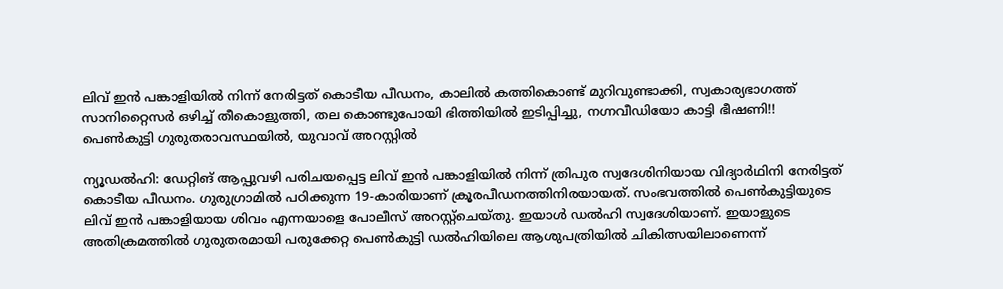ലിവ് ഇൻ പങ്കാളിയിൽ നിന്ന് നേരിട്ടത് കൊടീയ പീഡനം, കാലിൽ കത്തികൊണ്ട് മുറിവുണ്ടാക്കി, സ്വകാര്യഭാഗത്ത് സാനിറ്റൈസർ ഒഴിച്ച് തീകൊളുത്തി, തല കൊണ്ടുപോയി ഭിത്തിയിൽ ഇടിപ്പിച്ചു, നഗ്നവീഡിയോ കാട്ടി ഭീഷണി!! പെൺകുട്ടി ഗുരുതരാവസ്ഥയിൽ, യുവാവ് അറസ്റ്റിൽ

ന്യൂഡൽഹി: ഡേറ്റിങ് ആപ്പുവഴി പരിചയപ്പെട്ട ലിവ് ഇൻ പങ്കാളിയിൽ നിന്ന് ത്രിപുര സ്വദേശിനിയായ വിദ്യാർഥിനി നേരിട്ടത് കൊടീയ പീഡനം. ഗുരുഗ്രാമിൽ പഠിക്കുന്ന 19-കാരിയാണ് ക്രൂരപീഡനത്തിനിരയായത്. സംഭവത്തിൽ പെൺകുട്ടിയുടെ ലിവ് ഇൻ പങ്കാളിയായ ശിവം എന്നയാളെ പോലീസ് അറസ്റ്റ്‌ചെയ്തു. ഇയാൾ ഡൽഹി സ്വദേശിയാണ്. ഇയാളുടെ അതിക്രമത്തിൽ ഗുരുതരമായി പരുക്കേറ്റ പെൺകുട്ടി ഡൽഹിയിലെ ആശുപത്രിയിൽ ചികിത്സയിലാണെന്ന്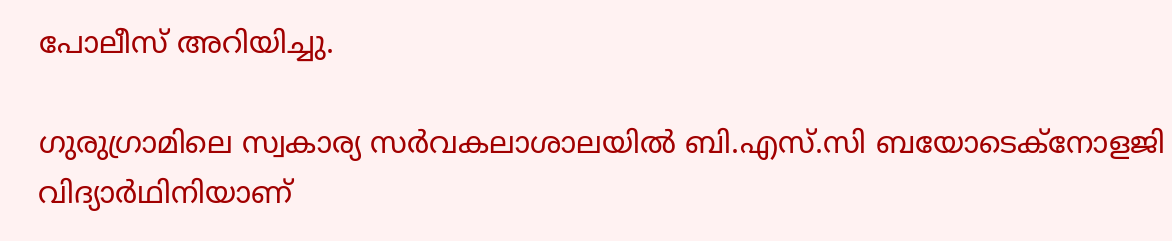പോലീസ് അറിയിച്ചു.

ഗുരുഗ്രാമിലെ സ്വകാര്യ സർവകലാശാലയിൽ ബി.എസ്.സി ബയോടെക്‌നോളജി വിദ്യാർഥിനിയാണ്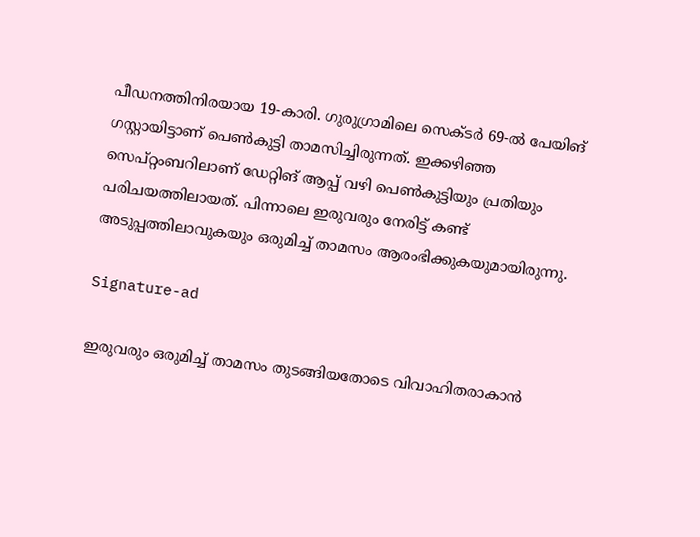പീഡനത്തിനിരയായ 19-കാരി. ഗുരുഗ്രാമിലെ സെക്ടർ 69-ൽ പേയിങ് ഗസ്റ്റായിട്ടാണ് പെൺകുട്ടി താമസിച്ചിരുന്നത്. ഇക്കഴിഞ്ഞ സെപ്റ്റംബറിലാണ് ഡേറ്റിങ് ആപ്പ് വഴി പെൺകുട്ടിയും പ്രതിയും പരിചയത്തിലായത്. പിന്നാലെ ഇരുവരും നേരിട്ട് കണ്ട് അടുപ്പത്തിലാവുകയും ഒരുമിച്ച് താമസം ആരംഭിക്കുകയുമായിരുന്നു.

Signature-ad

ഇരുവരും ഒരുമിച്ച് താമസം തുടങ്ങിയതോടെ വിവാഹിതരാകാൻ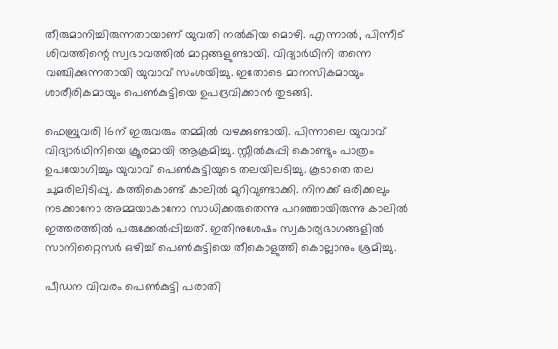തീരുമാനിച്ചിരുന്നതായാണ് യുവതി നൽകിയ മൊഴി. എന്നാൽ, പിന്നീട് ശിവത്തിന്റെ സ്വഭാവത്തിൽ മാറ്റങ്ങളുണ്ടായി. വിദ്യാർഥിനി തന്നെ വഞ്ചിക്കുന്നതായി യുവാവ് സംശയിച്ചു. ഇതോടെ മാനസികമായും ശാരീരികമായും പെൺകുട്ടിയെ ഉപദ്രവിക്കാൻ തുടങ്ങി.

ഫെബ്രുവരി 16ന് ഇരുവരും തമ്മിൽ വഴക്കുണ്ടായി. പിന്നാലെ യുവാവ് വിദ്യാർഥിനിയെ ക്രൂരമായി ആക്രമിച്ചു. സ്റ്റീൽകുപ്പി കൊണ്ടും പാത്രം ഉപയോഗിച്ചും യുവാവ് പെൺകുട്ടിയുടെ തലയിലടിച്ചു. കൂടാതെ തല ചുമരിലിടിപ്പു. കത്തികൊണ്ട് കാലിൽ മുറിവുണ്ടാക്കി. നിനക്ക് ഒരിക്കലും നടക്കാനോ അമ്മയാകാനോ സാധിക്കരുതെന്നു പറഞ്ഞായിരുന്നു കാലിൽ ഇത്തരത്തിൽ പരുക്കേൽപ്പിച്ചത്. ഇതിനുശേഷം സ്വകാര്യഭാഗങ്ങളിൽ സാനിറ്റൈസർ ഒഴിച്ച് പെൺകുട്ടിയെ തീകൊളുത്തി കൊല്ലാനും ശ്രമിച്ചു.

പീഡന വിവരം പെൺകുട്ടി പരാതി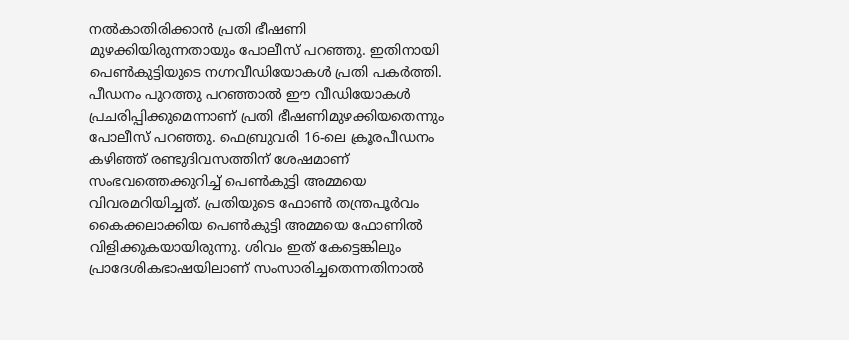നൽകാതിരിക്കാൻ പ്രതി ഭീഷണി മുഴക്കിയിരുന്നതായും പോലീസ് പറഞ്ഞു. ഇതിനായി പെൺകുട്ടിയുടെ നഗ്നവീഡിയോകൾ പ്രതി പകർത്തി. പീഡനം പുറത്തു പറഞ്ഞാൽ ഈ വീഡിയോകൾ പ്രചരിപ്പിക്കുമെന്നാണ് പ്രതി ഭീഷണിമുഴക്കിയതെന്നും പോലീസ് പറഞ്ഞു. ഫെബ്രുവരി 16-ലെ ക്രൂരപീഡനം കഴിഞ്ഞ് രണ്ടുദിവസത്തിന് ശേഷമാണ് സംഭവത്തെക്കുറിച്ച് പെൺകുട്ടി അമ്മയെ വിവരമറിയിച്ചത്. പ്രതിയുടെ ഫോൺ തന്ത്രപൂർവം കൈക്കലാക്കിയ പെൺകുട്ടി അമ്മയെ ഫോണിൽ വിളിക്കുകയായിരുന്നു. ശിവം ഇത് കേട്ടെങ്കിലും പ്രാദേശികഭാഷയിലാണ് സംസാരിച്ചതെന്നതിനാൽ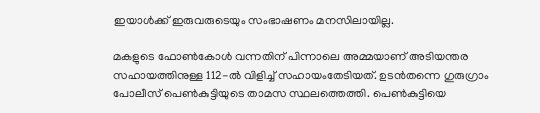ഇയാൾക്ക് ഇരുവരുടെയും സംഭാഷണം മനസിലായില്ല.

മകളുടെ ഫോൺകോൾ വന്നതിന് പിന്നാലെ അമ്മയാണ് അടിയന്തര സഹായത്തിനുള്ള 112-ൽ വിളിച്ച് സഹായംതേടിയത്. ഉടൻതന്നെ ഗുരുഗ്രാം പോലീസ് പെൺകുട്ടിയുടെ താമസ സ്ഥലത്തെത്തി. പെൺകുട്ടിയെ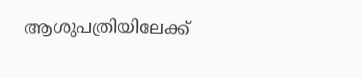ആശുപത്രിയിലേക്ക്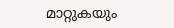മാറ്റുകയും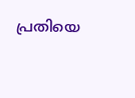പ്രതിയെ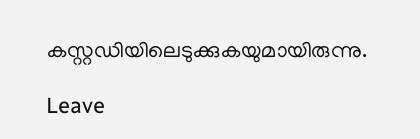കസ്റ്റഡിയിലെടുക്കുകയുമായിരുന്നു.

Leave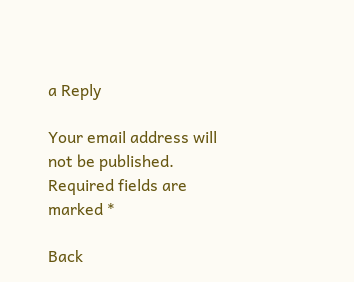a Reply

Your email address will not be published. Required fields are marked *

Back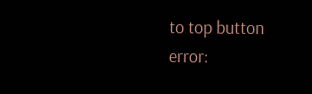to top button
error: